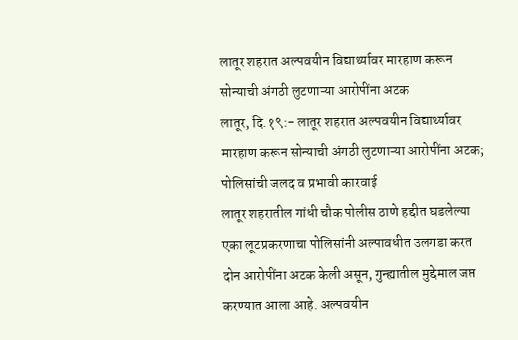लातूर शहरात अल्पवयीन विद्यार्थ्यावर मारहाण करून सोन्याची अंगठी लुटणाऱ्या आरोपींना अटक
लातूर, दि.१९:- लातूर शहरात अल्पवयीन विद्यार्थ्यावर मारहाण करून सोन्याची अंगठी लुटणाऱ्या आरोपींना अटक; पोलिसांची जलद व प्रभावी कारवाई
लातूर शहरातील गांधी चौक पोलीस ठाणे हद्दीत घडलेल्या एका लूटप्रकरणाचा पोलिसांनी अल्पावधीत उलगडा करत दोन आरोपींना अटक केली असून, गुन्ह्यातील मुद्देमाल जप्त करण्यात आला आहे. अल्पवयीन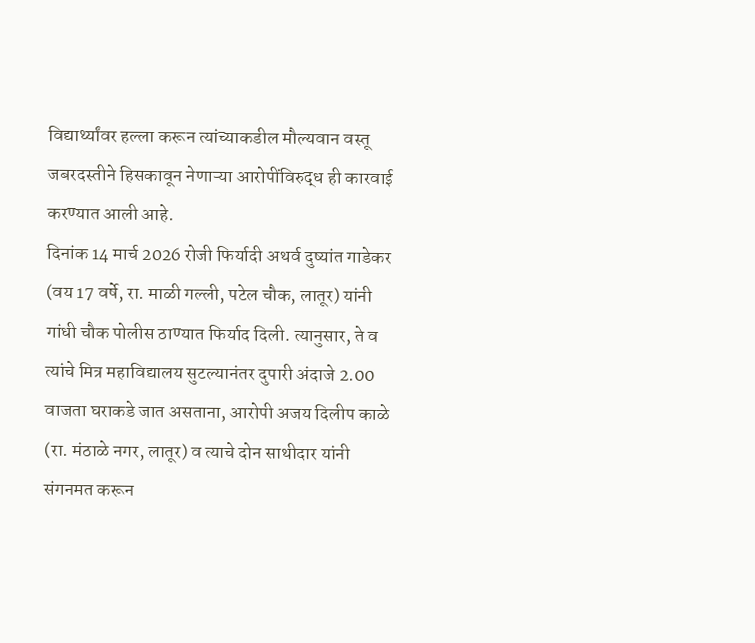विद्यार्थ्यांवर हल्ला करून त्यांच्याकडील मौल्यवान वस्तू जबरदस्तीने हिसकावून नेणाऱ्या आरोपींविरुद्ध ही कारवाई करण्यात आली आहे.
दिनांक 14 मार्च 2026 रोजी फिर्यादी अथर्व दुष्यांत गाडेकर (वय 17 वर्षे, रा. माळी गल्ली, पटेल चौक, लातूर) यांनी गांधी चौक पोलीस ठाण्यात फिर्याद दिली. त्यानुसार, ते व त्यांचे मित्र महाविद्यालय सुटल्यानंतर दुपारी अंदाजे 2.00 वाजता घराकडे जात असताना, आरोपी अजय दिलीप काळे (रा. मंठाळे नगर, लातूर) व त्याचे दोन साथीदार यांनी संगनमत करून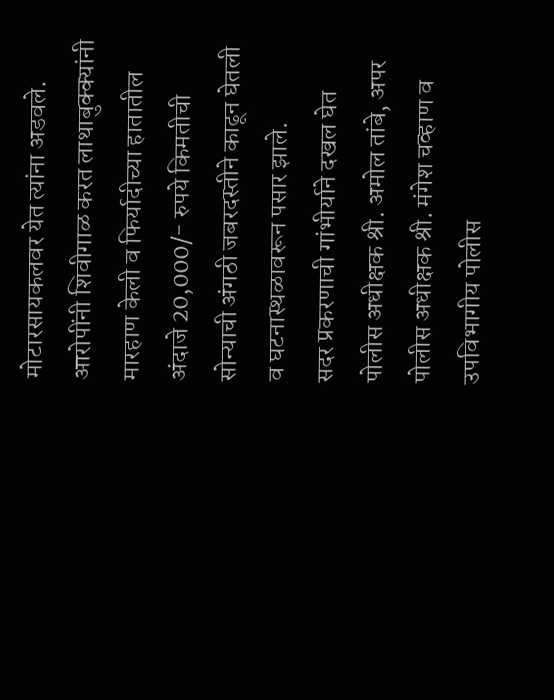मोटारसायकलवर येत त्यांना अडवले. आरोपींनी शिवीगाळ करत लाथाबुक्क्यांनी मारहाण केली व फिर्यादीच्या हातातील अंदाजे 20,000/- रुपये किमतीची सोन्याची अंगठी जबरदस्तीने काढून घेतली व घटनास्थळावरून पसार झाले.
सदर प्रकरणाची गांभीर्याने दखल घेत पोलीस अधीक्षक श्री. अमोल तांबे, अपर पोलीस अधीक्षक श्री. मंगेश चव्हाण व उपविभागीय पोलीस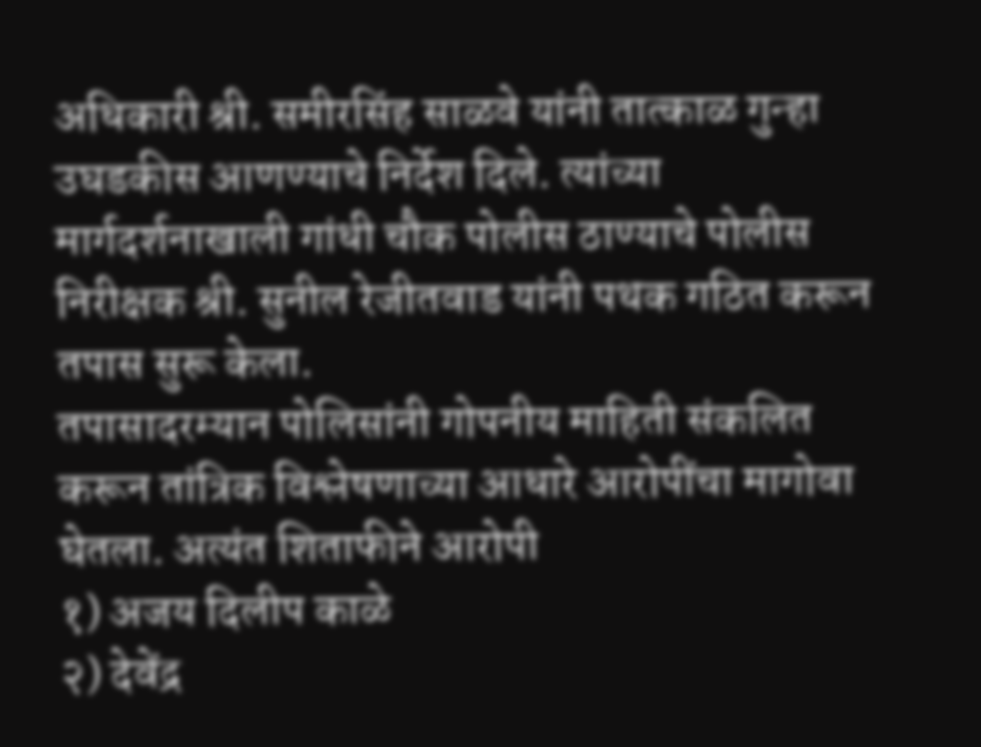अधिकारी श्री. समीरसिंह साळवे यांनी तात्काळ गुन्हा उघडकीस आणण्याचे निर्देश दिले. त्यांच्या मार्गदर्शनाखाली गांधी चौक पोलीस ठाण्याचे पोलीस निरीक्षक श्री. सुनील रेजीतवाड यांनी पथक गठित करून तपास सुरू केला.
तपासादरम्यान पोलिसांनी गोपनीय माहिती संकलित करून तांत्रिक विश्लेषणाच्या आधारे आरोपींचा मागोवा घेतला. अत्यंत शिताफीने आरोपी
१) अजय दिलीप काळे
२) देवेंद्र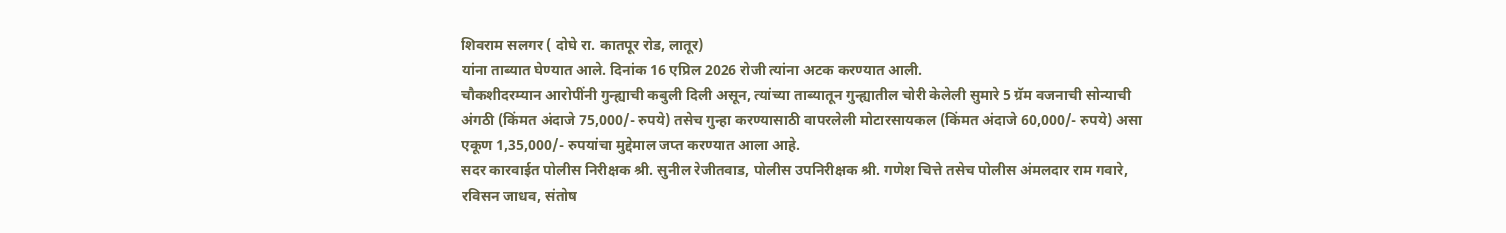शिवराम सलगर ( दोघे रा. कातपूर रोड, लातूर)
यांना ताब्यात घेण्यात आले. दिनांक 16 एप्रिल 2026 रोजी त्यांना अटक करण्यात आली.
चौकशीदरम्यान आरोपींनी गुन्ह्याची कबुली दिली असून, त्यांच्या ताब्यातून गुन्ह्यातील चोरी केलेली सुमारे 5 ग्रॅम वजनाची सोन्याची अंगठी (किंमत अंदाजे 75,000/- रुपये) तसेच गुन्हा करण्यासाठी वापरलेली मोटारसायकल (किंमत अंदाजे 60,000/- रुपये) असा एकूण 1,35,000/- रुपयांचा मुद्देमाल जप्त करण्यात आला आहे.
सदर कारवाईत पोलीस निरीक्षक श्री. सुनील रेजीतवाड, पोलीस उपनिरीक्षक श्री. गणेश चित्ते तसेच पोलीस अंमलदार राम गवारे, रविसन जाधव, संतोष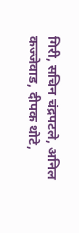गिरी, सचिन चंद्रपटले, अनिल कज्जेवाड, दीपक थोटे,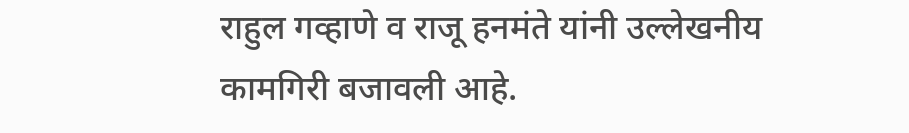राहुल गव्हाणे व राजू हनमंते यांनी उल्लेखनीय कामगिरी बजावली आहे.